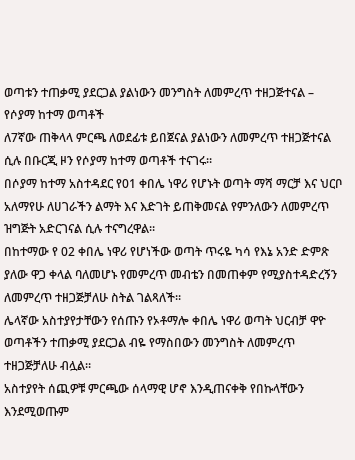ወጣቱን ተጠቃሚ ያደርጋል ያልነውን መንግስት ለመምረጥ ተዘጋጅተናል – የሶያማ ከተማ ወጣቶች
ለ7ኛው ጠቅላላ ምርጫ ለወደፊቱ ይበጀናል ያልነውን ለመምረጥ ተዘጋጅተናል ሲሉ በቡርጂ ዞን የሶያማ ከተማ ወጣቶች ተናገሩ።
በሶያማ ከተማ አስተዳደር የ01 ቀበሌ ነዋሪ የሆኑት ወጣት ማሻ ማርቻ እና ህርቦ አለማየሁ ለሀገራችን ልማት እና እድገት ይጠቅመናል የምንለውን ለመምረጥ ዝግጅት አድርገናል ሲሉ ተናግረዋል።
በከተማው የ 02 ቀበሌ ነዋሪ የሆነችው ወጣት ጥሩዬ ካሳ የእኔ አንድ ድምጽ ያለው ዋጋ ቀላል ባለመሆኑ የመምረጥ መብቴን በመጠቀም የሚያስተዳድረኝን ለመምረጥ ተዘጋጅቻለሁ ስትል ገልጻለች።
ሌላኛው አስተያየታቸውን የሰጡን የኦቶማሎ ቀበሌ ነዋሪ ወጣት ህርብቻ ዋዮ ወጣቶችን ተጠቃሚ ያደርጋል ብዬ የማስበውን መንግስት ለመምረጥ ተዘጋጅቻለሁ ብሏል።
አስተያየት ሰጪዎቹ ምርጫው ሰላማዊ ሆኖ እንዲጠናቀቅ የበኩላቸውን እንደሚወጡም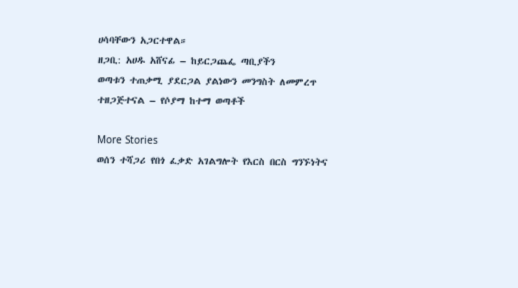ሀሳባቸውን አጋርተዋል።
ዘጋቢ: አሀዱ አሸናፊ – ከይርጋጨፌ ጣቢያችን
ወጣቱን ተጠቃሚ ያደርጋል ያልነውን መንግስት ለመምረጥ ተዘጋጅተናል – የሶያማ ከተማ ወጣቶች

More Stories
ወሰን ተሻጋሪ የበጎ ፈቃድ አገልግሎት የእርስ በርስ ግንኙነትና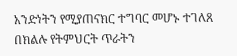አንድነትን የሚያጠናክር ተግባር መሆኑ ተገለጸ
በክልሉ የትምህርት ጥራትን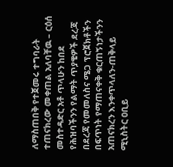ለማስጠበቅ የተጀመሩ ተግባራት ተጠናክረው መቀጠል አለባቸዉ – ርዕሰ መስተዳድር አቶ ጥላሁን ከበደ
የሕዝባችንን የልማት ጥያቄዎች ደረጃ በደረጃ የመመለስና ሜጋ ፕሮጀክቶችን በፍጥነት የማጠናቀቅ ቁርጠኝነታችንን አጠናክረን እንቀጥላለን-ጠቅላይ ሚኒስትር ዐቢይ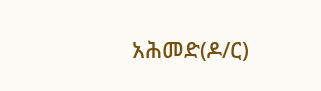አሕመድ(ዶ/ር)